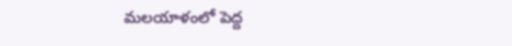మలయాళంలో పెద్ద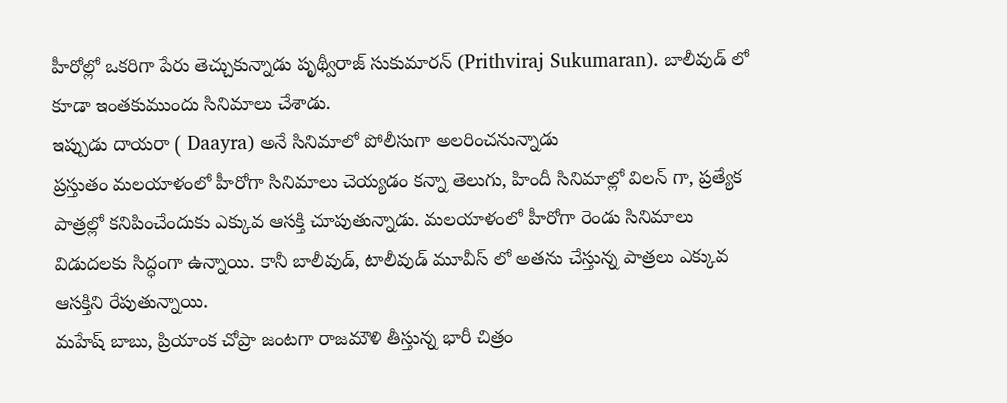హీరోల్లో ఒకరిగా పేరు తెచ్చుకున్నాడు పృథ్వీరాజ్ సుకుమారన్ (Prithviraj Sukumaran). బాలీవుడ్ లో కూడా ఇంతకుముందు సినిమాలు చేశాడు.
ఇప్పుడు దాయరా ( Daayra) అనే సినిమాలో పోలీసుగా అలరించనున్నాడు
ప్రస్తుతం మలయాళంలో హీరోగా సినిమాలు చెయ్యడం కన్నా తెలుగు, హిందీ సినిమాల్లో విలన్ గా, ప్రత్యేక పాత్రల్లో కనిపించేందుకు ఎక్కువ ఆసక్తి చూపుతున్నాడు. మలయాళంలో హీరోగా రెండు సినిమాలు విడుదలకు సిద్ధంగా ఉన్నాయి. కానీ బాలీవుడ్, టాలీవుడ్ మూవీస్ లో అతను చేస్తున్న పాత్రలు ఎక్కువ ఆసక్తిని రేపుతున్నాయి.
మహేష్ బాబు, ప్రియాంక చోప్రా జంటగా రాజమౌళి తీస్తున్న భారీ చిత్రం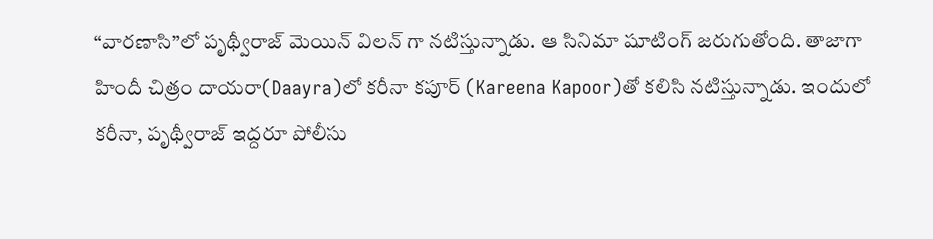“వారణాసి”లో పృథ్వీరాజ్ మెయిన్ విలన్ గా నటిస్తున్నాడు. ఆ సినిమా షూటింగ్ జరుగుతోంది. తాజాగా హిందీ చిత్రం దాయరా(Daayra)లో కరీనా కపూర్ (Kareena Kapoor)తో కలిసి నటిస్తున్నాడు. ఇందులో కరీనా, పృథ్వీరాజ్ ఇద్దరూ పోలీసు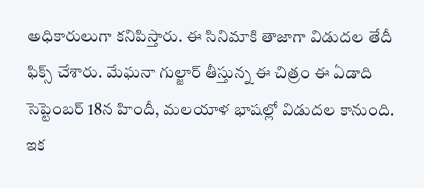అధికారులుగా కనిపిస్తారు. ఈ సినిమాకి తాజాగా విడుదల తేదీ ఫిక్స్ చేశారు. మేఘనా గుల్జార్ తీస్తున్న ఈ చిత్రం ఈ ఏడాది సెప్టెంబర్ 18న హిందీ, మలయాళ భాషల్లో విడుదల కానుంది.
ఇక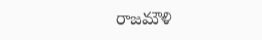రాజమౌళి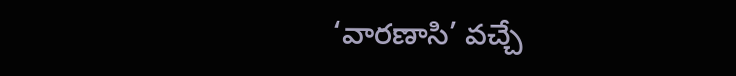‘వారణాసి’ వచ్చే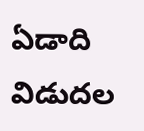ఏడాది విడుదల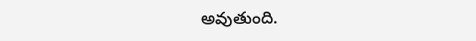అవుతుంది.